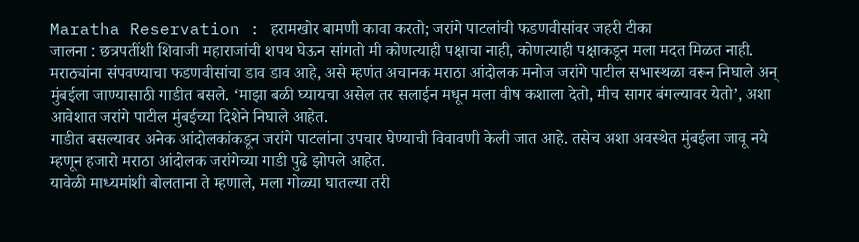Maratha Reservation : हरामखोर बामणी कावा करतो; जरांगे पाटलांची फडणवीसांवर जहरी टीका
जालना : छत्रपतींशी शिवाजी महाराजांची शपथ घेऊन सांगतो मी कोणत्याही पक्षाचा नाही, कोणत्याही पक्षाकडून मला मदत मिळत नाही. मराठ्यांना संपवण्याचा फडणवीसांचा डाव डाव आहे, असे म्हणंत अचानक मराठा आंदोलक मनोज जरांगे पाटील सभास्थळा वरून निघाले अन् मुंबईला जाण्यासाठी गाडीत बसले. ‘माझा बळी घ्यायचा असेल तर सलाईन मधून मला वीष कशाला देतो, मीच सागर बंगल्यावर येतो’, अशा आवेशात जरांगे पाटील मुंबईच्या दिशेने निघाले आहेत.
गाडीत बसल्यावर अनेक आंदोलकांकडून जरांगे पाटलांना उपचार घेण्याची विवावणी केली जात आहे. तसेच अशा अवस्थेत मुंबईला जावू नये म्हणून हजारो मराठा आंदोलक जरांगेच्या गाडी पुढे झोपले आहेत.
यावेळी माध्यमांशी बोलताना ते म्हणाले, मला गोळ्या घातल्या तरी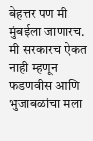बेहत्तर पण मी मुंबईला जाणारच. मी सरकारच ऐकत नाही म्हणून फडणवीस आणि भुजाबळांचा मला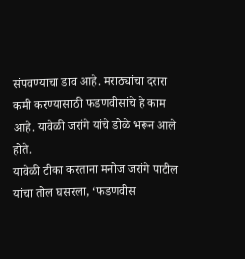संपवण्याचा डाव आहे. मराठ्यांचा दरारा कमी करण्यासाठी फडणवीसांचे हे काम आहे. यावेळी जरांगे यांचे डोळे भरून आले होते.
यावेळी टीका करताना मनोज जरांगे पाटील यांचा तोल घसरला, ‘फडणवीस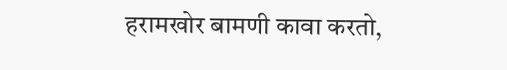हरामखोर बामणी कावा करतो,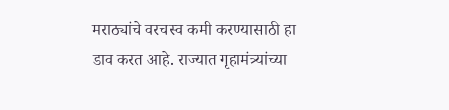मराठ्यांचे वरचस्व कमी करण्यासाठी हा डाव करत आहे. राज्यात गृहामंत्र्यांच्या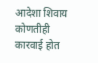आदेशा शिवाय कोणतीही कारवाई होत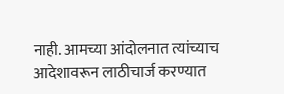नाही. आमच्या आंदोलनात त्यांच्याच आदेशावरून लाठीचार्ज करण्यात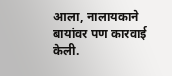आला, नालायकाने बायांवर पण कारवाई केली.